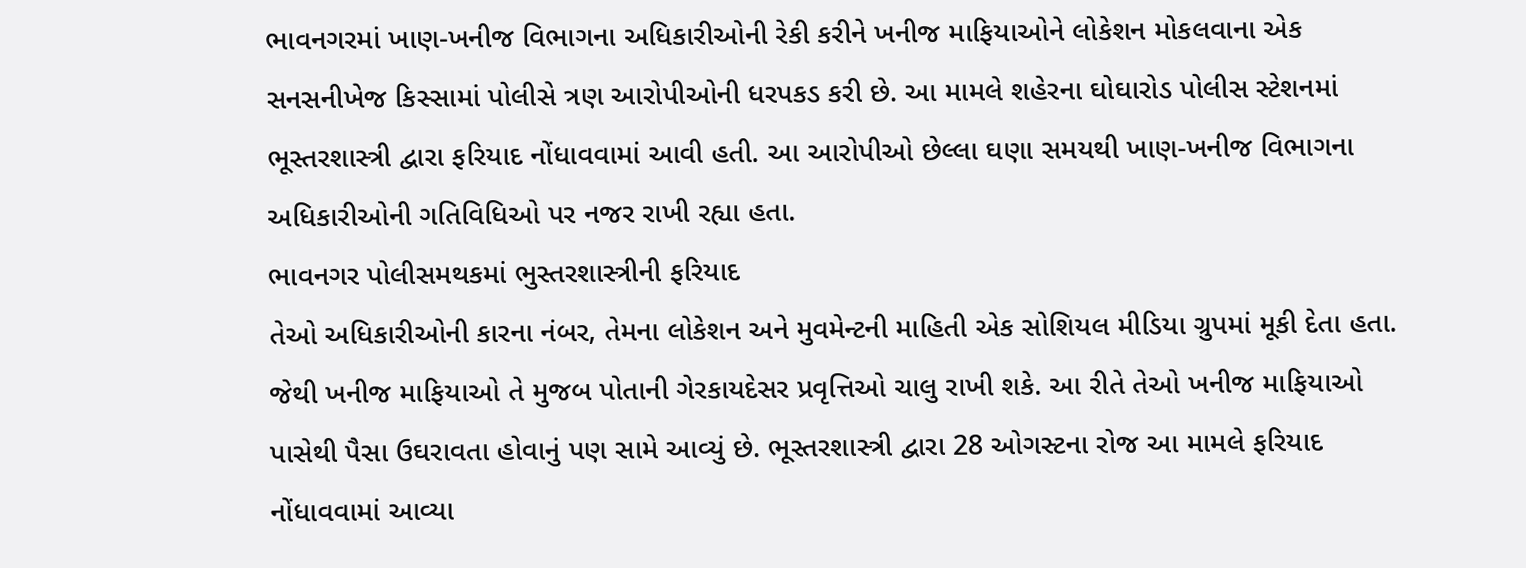ભાવનગરમાં ખાણ-ખનીજ વિભાગના અધિકારીઓની રેકી કરીને ખનીજ માફિયાઓને લોકેશન મોકલવાના એક સનસનીખેજ કિસ્સામાં પોલીસે ત્રણ આરોપીઓની ધરપકડ કરી છે. આ મામલે શહેરના ઘોઘારોડ પોલીસ સ્ટેશનમાં ભૂસ્તરશાસ્ત્રી દ્વારા ફરિયાદ નોંધાવવામાં આવી હતી. આ આરોપીઓ છેલ્લા ઘણા સમયથી ખાણ-ખનીજ વિભાગના અધિકારીઓની ગતિવિધિઓ પર નજર રાખી રહ્યા હતા.
ભાવનગર પોલીસમથકમાં ભુસ્તરશાસ્ત્રીની ફરિયાદ
તેઓ અધિકારીઓની કારના નંબર, તેમના લોકેશન અને મુવમેન્ટની માહિતી એક સોશિયલ મીડિયા ગ્રુપમાં મૂકી દેતા હતા. જેથી ખનીજ માફિયાઓ તે મુજબ પોતાની ગેરકાયદેસર પ્રવૃત્તિઓ ચાલુ રાખી શકે. આ રીતે તેઓ ખનીજ માફિયાઓ પાસેથી પૈસા ઉઘરાવતા હોવાનું પણ સામે આવ્યું છે. ભૂસ્તરશાસ્ત્રી દ્વારા 28 ઓગસ્ટના રોજ આ મામલે ફરિયાદ નોંધાવવામાં આવ્યા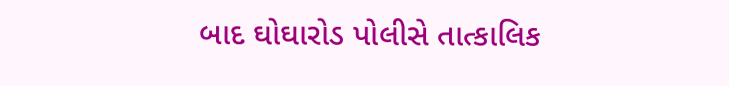બાદ ઘોઘારોડ પોલીસે તાત્કાલિક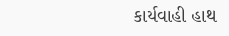કાર્યવાહી હાથ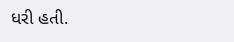ધરી હતી.